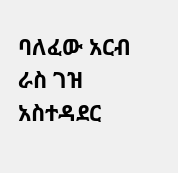ባለፈው አርብ ራስ ገዝ አስተዳደር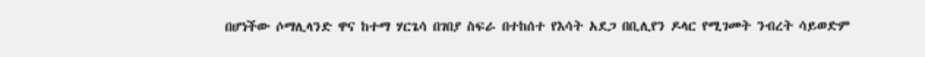በሆነችው ሶማሊላንድ ዋና ከተማ ሃርጌሳ በገበያ ስፍራ በተከሰተ የእሳት አደጋ በቢሊየን ዶላር የሚገመት ንብረት ሳይወድም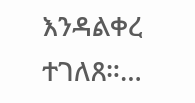እንዳልቀረ ተገለጸ።…